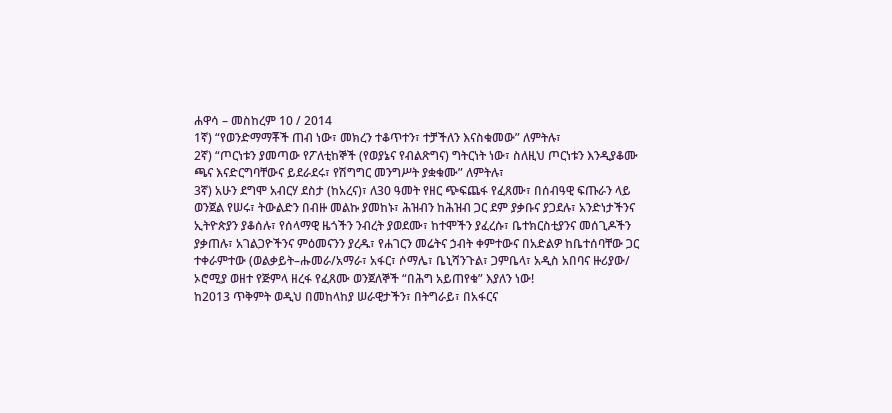ሐዋሳ – መስከረም 10 / 2014
1ኛ) “የወንድማማቾች ጠብ ነው፣ መክረን ተቆጥተን፣ ተቻችለን እናስቁመው” ለምትሉ፣
2ኛ) “ጦርነቱን ያመጣው የፖለቲከኞች (የወያኔና የብልጽግና) ግትርነት ነው፣ ስለዚህ ጦርነቱን እንዲያቆሙ ጫና እናድርግባቸውና ይደራደሩ፣ የሽግግር መንግሥት ያቋቁሙ” ለምትሉ፣
3ኛ) አሁን ደግሞ አብርሃ ደስታ (ከአረና)፣ ለ30 ዓመት የዘር ጭፍጨፋ የፈጸሙ፣ በሰብዓዊ ፍጡራን ላይ ወንጀል የሠሩ፣ ትውልድን በብዙ መልኩ ያመከኑ፣ ሕዝብን ከሕዝብ ጋር ደም ያቃቡና ያጋደሉ፣ አንድነታችንና ኢትዮጵያን ያቆሰሉ፣ የሰላማዊ ዜጎችን ንብረት ያወደሙ፣ ከተሞችን ያፈረሱ፣ ቤተክርስቲያንና መሰጊዶችን ያቃጠሉ፣ አገልጋዮችንና ምዕመናንን ያረዱ፣ የሐገርን መሬትና ኃብት ቀምተውና በአድልዎ ከቤተሰባቸው ጋር ተቀራምተው (ወልቃይት–ሑመራ/አማራ፣ አፋር፣ ሶማሌ፣ ቤኒሻንጉል፣ ጋምቤላ፣ አዲስ አበባና ዙሪያው/ ኦሮሚያ ወዘተ የጅምላ ዘረፋ የፈጸሙ ወንጀለኞች “በሕግ አይጠየቁ” እያለን ነው!
ከ2013 ጥቅምት ወዲህ በመከላከያ ሠራዊታችን፣ በትግራይ፣ በአፋርና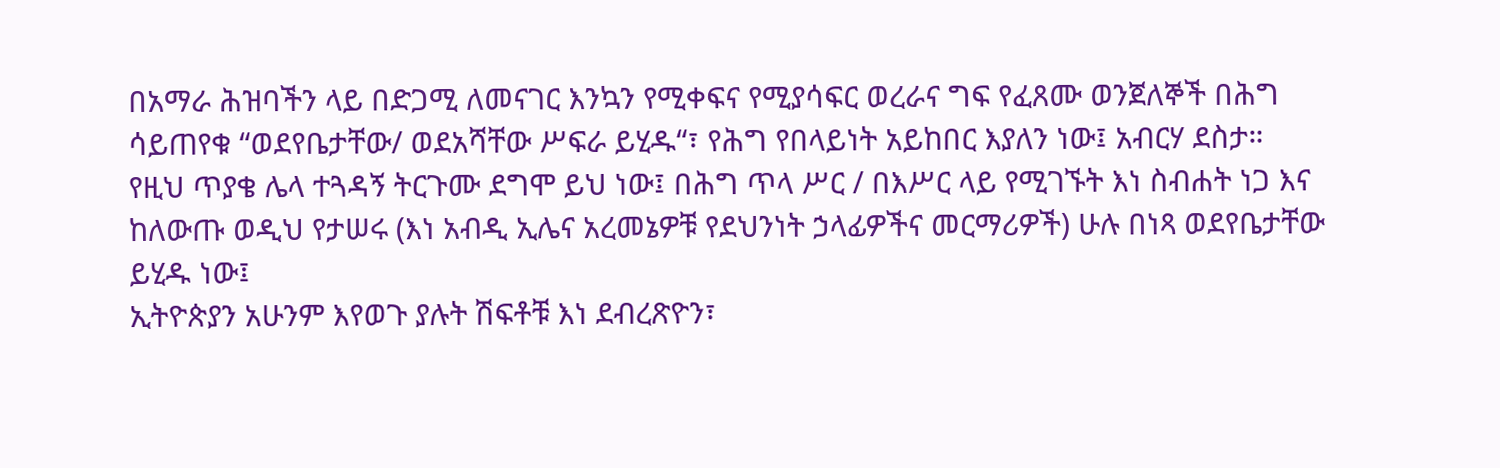በአማራ ሕዝባችን ላይ በድጋሚ ለመናገር እንኳን የሚቀፍና የሚያሳፍር ወረራና ግፍ የፈጸሙ ወንጀለኞች በሕግ ሳይጠየቁ “ወደየቤታቸው/ ወደአሻቸው ሥፍራ ይሂዱ“፣ የሕግ የበላይነት አይከበር እያለን ነው፤ አብርሃ ደስታ።
የዚህ ጥያቄ ሌላ ተጓዳኝ ትርጉሙ ደግሞ ይህ ነው፤ በሕግ ጥላ ሥር / በእሥር ላይ የሚገኙት እነ ስብሐት ነጋ እና ከለውጡ ወዲህ የታሠሩ (እነ አብዲ ኢሌና አረመኔዎቹ የደህንነት ኃላፊዎችና መርማሪዎች) ሁሉ በነጻ ወደየቤታቸው ይሂዱ ነው፤
ኢትዮጵያን አሁንም እየወጉ ያሉት ሽፍቶቹ እነ ደብረጽዮን፣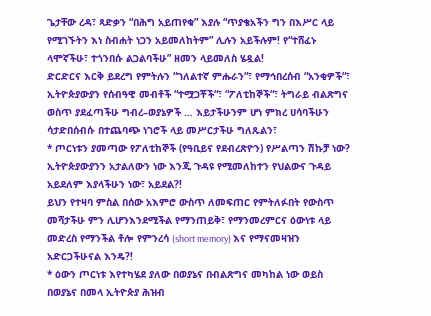ጌታቸው ረዳ፣ ጻድቃን “በሕግ አይጠየቁ” እያሉ “ጥያቄአችን ግን በእሥር ላይ የሚገኙትን እነ ስብሐት ነጋን አይመለከትም” ሊሉን አይችሉም! የ“ተሸፈኑ ላሞኛችሁ፣ ተጎንበሱ ልጋልባችሁ” ዘመን ላይመለስ ሄዷል!
ድርድርና እርቅ ይደረግ የምትሉን “ገለልተኛ ምሑራን“፣ የማኅበረሰብ “አንቂዎች“፣ ኢትዮጵያውያን የሰብዓዊ መብቶች “ተሟጋቾች“፣ “ፖለቲከኞች“፣ ትግራይ ብልጽግና ወስጥ ያደፈጣችሁ ግብረ–ወያኔዎች … እይታችሁንም ሆነ ምክረ ሀሳባችሁን ሳታድበሰብሱ በተጨባጭ ነገሮች ላይ መሥርታችሁ ግለጹልን፣
* ጦርነቱን ያመጣው የፖለቲከኞች (የዓቢይና የደብረጽዮን) የሥልጣን ሽኩቻ ነው? ኢትዮጵያውያንን አታልለውን ነው እንጂ ጉዳዩ የሚመለከተን የህልውና ጉዳይ አይደለም እያላችሁን ነው፣ አይደል?!
ይህን የተዛባ ምስል በሰው አእምሮ ውስጥ ለመፍጠር የምትለፉበት የውስጥ መሻታችሁ ምን ሊሆንእንደሚችል የማንጠይቅ፣ የማንመረምርና ዕውነቱ ላይ መድረስ የማንችል ቶሎ የምንረሳ (short memory) እና የማናመዛዝን አድርጋችሁናል እንዴ?!
* ዕውን ጦርነቱ እየተካሄደ ያለው በወያኔና በብልጽግና መካከል ነው ወይስ በወያኔና በመላ ኢትዮጵያ ሕዝብ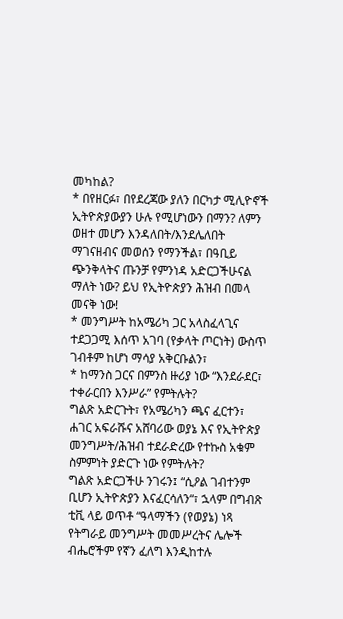መካከል?
* በየዘርፉ፣ በየደረጃው ያለን በርካታ ሚሊዮኖች ኢትዮጵያውያን ሁሉ የሚሆነውን በማን? ለምን ወዘተ መሆን እንዳለበት/እንደሌለበት ማገናዘብና መወሰን የማንችል፣ በዓቢይ ጭንቅላትና ጡንቻ የምንነዳ አድርጋችሁናል ማለት ነው? ይህ የኢትዮጵያን ሕዝብ በመላ መናቅ ነው!
* መንግሥት ከአሜሪካ ጋር አላስፈላጊና ተደጋጋሚ እሰጥ አገባ (የቃላት ጦርነት) ውስጥ ገብቶም ከሆነ ማሳያ አቅርቡልን፣
* ከማንስ ጋርና በምንስ ዙሪያ ነው “እንደራደር፣ ተቀራርበን እንሥራ” የምትሉት?
ግልጽ አድርጉት፣ የአሜሪካን ጫና ፈርተን፣ ሐገር አፍራሹና አሸባሪው ወያኔ እና የኢትዮጵያ መንግሥት/ሕዝብ ተደራድረው የተኩስ አቁም ስምምነት ያድርጉ ነው የምትሉት?
ግልጽ አድርጋችሁ ንገሩን፤ “ሲዖል ገብተንም ቢሆን ኢትዮጵያን እናፈርሳለን“፣ ኋላም በግብጽ ቲቪ ላይ ወጥቶ “ዓላማችን (የወያኔ) ነጻ የትግራይ መንግሥት መመሥረትና ሌሎች ብሔሮችም የኛን ፈለግ እንዲከተሉ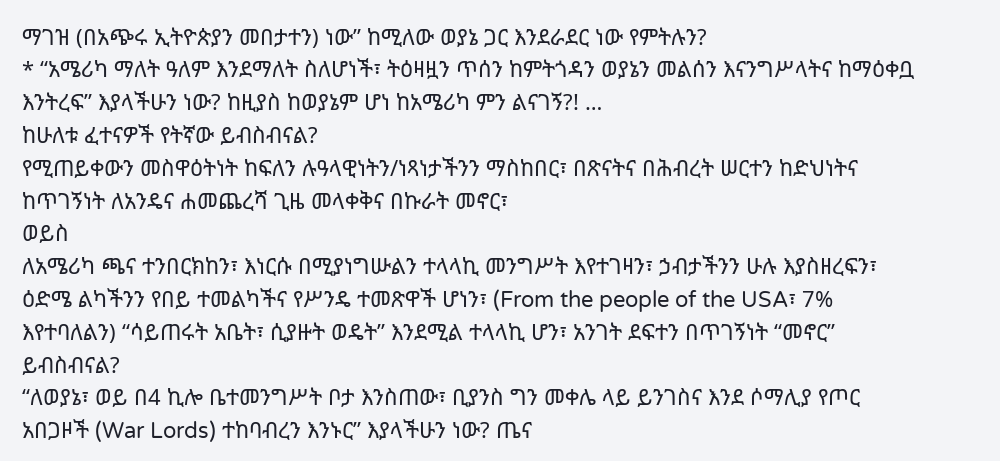ማገዝ (በአጭሩ ኢትዮጵያን መበታተን) ነው” ከሚለው ወያኔ ጋር እንደራደር ነው የምትሉን?
* “አሜሪካ ማለት ዓለም እንደማለት ስለሆነች፣ ትዕዛዟን ጥሰን ከምትጎዳን ወያኔን መልሰን እናንግሥላትና ከማዕቀቧ እንትረፍ” እያላችሁን ነው? ከዚያስ ከወያኔም ሆነ ከአሜሪካ ምን ልናገኝ?! …
ከሁለቱ ፈተናዎች የትኛው ይብስብናል?
የሚጠይቀውን መስዋዕትነት ከፍለን ሉዓላዊነትን/ነጻነታችንን ማስከበር፣ በጽናትና በሕብረት ሠርተን ከድህነትና ከጥገኝነት ለአንዴና ሐመጨረሻ ጊዜ መላቀቅና በኩራት መኖር፣
ወይስ
ለአሜሪካ ጫና ተንበርክከን፣ እነርሱ በሚያነግሡልን ተላላኪ መንግሥት እየተገዛን፣ ኃብታችንን ሁሉ እያስዘረፍን፣ ዕድሜ ልካችንን የበይ ተመልካችና የሥንዴ ተመጽዋች ሆነን፣ (From the people of the USA፣ 7% እየተባለልን) “ሳይጠሩት አቤት፣ ሲያዙት ወዴት” እንደሚል ተላላኪ ሆን፣ አንገት ደፍተን በጥገኝነት “መኖር” ይብስብናል?
“ለወያኔ፣ ወይ በ4 ኪሎ ቤተመንግሥት ቦታ እንስጠው፣ ቢያንስ ግን መቀሌ ላይ ይንገስና እንደ ሶማሊያ የጦር አበጋዞች (War Lords) ተከባብረን እንኑር” እያላችሁን ነው? ጤና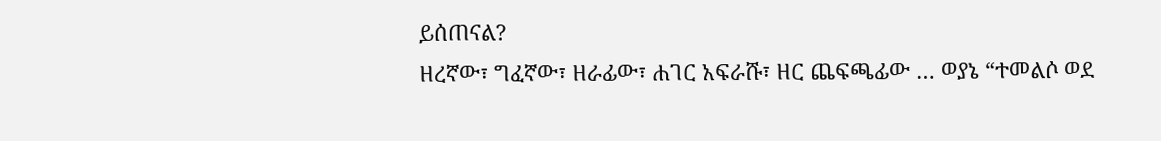ይሰጠናል?
ዘረኛው፣ ግፈኛው፣ ዘራፊው፣ ሐገር አፍራሹ፣ ዘር ጨፍጫፊው … ወያኔ “ተመልሶ ወደ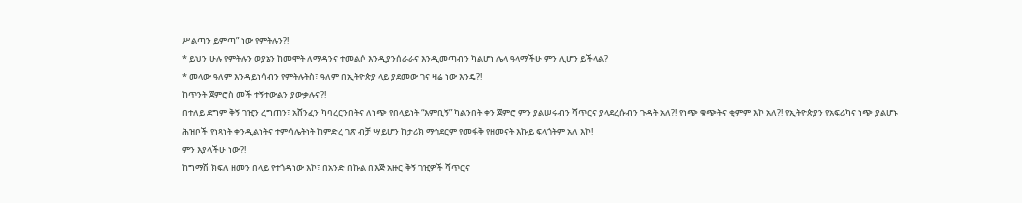ሥልጣን ይምጣ” ነው የምትሉን?!
* ይህን ሁሉ የምትሉን ወያኔን ከመሞት ለማዳንና ተመልሶ እንዲያንሰራራና እንዲመጣብን ካልሆነ ሌላ ዓላማችሁ ምን ሊሆን ይችላል?
* መላው ዓለም እንዳይነሳብን የምትሉትስ፣ ዓለም በኢትዮጵያ ላይ ያደመው ገና ዛሬ ነው እንዴ?!
ከጥንት ጀምሮስ መች ተኝተውልን ያውቃሉና?!
በተለይ ደግም ቅኝ ገዢን ረግጠን፣ አሸንፈን ካባረርንበትና ለነጭ የበላይነት “እምቢኝ” ካልንበት ቀን ጀምሮ ምን ያልሠሩብን ሻጥርና ያላደረሱብን ጉዳት አለ?! የነጭ ቁጭትና ቂምም እኮ አለ?! የኢትዮጵያን የአፍሪካና ነጭ ያልሆኑ ሕዝቦች የነጻነት ቀንዲልነትና ተምሳሌትነት ከምድረ ገጽ ብቻ ሣይሆን ከታሪክ ማኅደርም የመፋቅ የዘመናት እኩይ ፍላጎትም አለ እኮ!
ምን እያላችሁ ነው?!
ከግማሽ ክፍለ ዘመን በላይ የተጎዳነው እኮ፣ በአንድ በኩል በእጅ አዙር ቅኝ ገዢዎች ሻጥርና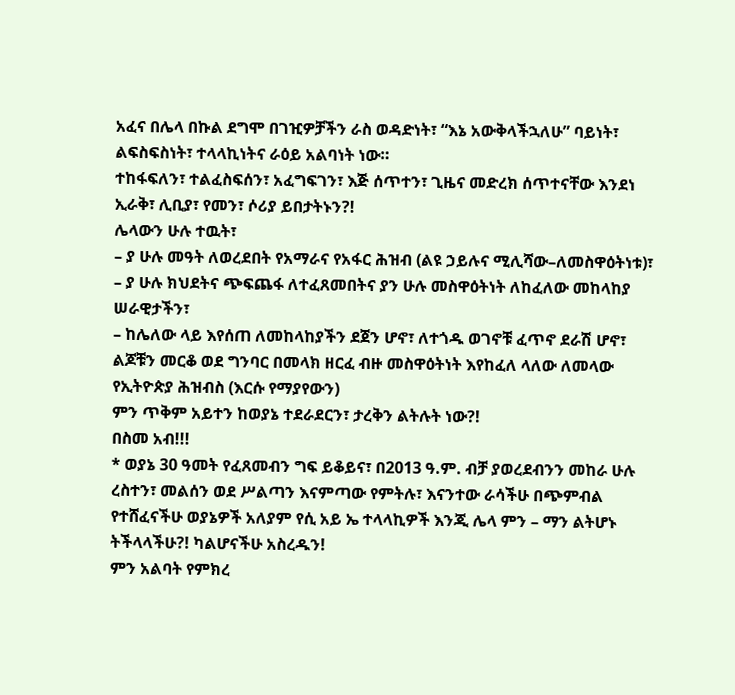አፈና በሌላ በኩል ደግሞ በገዢዎቻችን ራስ ወዳድነት፣ “እኔ አውቅላችኋለሁ” ባይነት፣ ልፍስፍስነት፣ ተላላኪነትና ራዕይ አልባነት ነው።
ተከፋፍለን፣ ተልፈስፍሰን፣ አፈግፍገን፣ እጅ ሰጥተን፣ ጊዜና መድረክ ሰጥተናቸው እንደነ ኢራቅ፣ ሊቢያ፣ የመን፣ ሶሪያ ይበታትኑን?!
ሌላውን ሁሉ ተዉት፣
– ያ ሁሉ መዓት ለወረደበት የአማራና የአፋር ሕዝብ (ልዩ ኃይሉና ሚሊሻው–ለመስዋዕትነቱ)፣
– ያ ሁሉ ክህደትና ጭፍጨፋ ለተፈጸመበትና ያን ሁሉ መስዋዕትነት ለከፈለው መከላከያ ሠራዊታችን፣
– ከሌለው ላይ እየሰጠ ለመከላከያችን ደጀን ሆኖ፣ ለተጎዱ ወገኖቹ ፈጥኖ ደራሽ ሆኖ፣ ልጆቹን መርቆ ወደ ግንባር በመላክ ዘርፈ ብዙ መስዋዕትነት እየከፈለ ላለው ለመላው የኢትዮጵያ ሕዝብስ (እርሱ የማያየውን)
ምን ጥቅም አይተን ከወያኔ ተደራደርን፣ ታረቅን ልትሉት ነው?!
በስመ አብ!!!
* ወያኔ 30 ዓመት የፈጸመብን ግፍ ይቆይና፣ በ2013 ዓ.ም. ብቻ ያወረደብንን መከራ ሁሉ ረስተን፣ መልሰን ወደ ሥልጣን እናምጣው የምትሉ፣ እናንተው ራሳችሁ በጭምብል የተሸፈናችሁ ወያኔዎች አለያም የሲ አይ ኤ ተላላኪዎች እንጂ ሌላ ምን – ማን ልትሆኑ ትችላላችሁ?! ካልሆናችሁ አስረዱን!
ምን አልባት የምክረ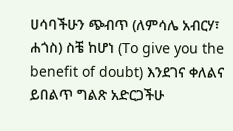ሀሳባችሁን ጭብጥ (ለምሳሌ አብርሃ፣ ሐጎስ) ስቼ ከሆነ (To give you the benefit of doubt) እንደገና ቀለልና ይበልጥ ግልጽ አድርጋችሁ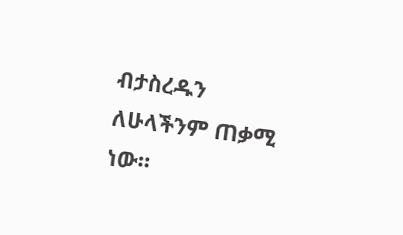ብታስረዱን ለሁላችንም ጠቃሚ ነው።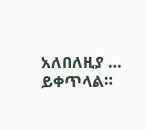አለበለዚያ …
ይቀጥላል።